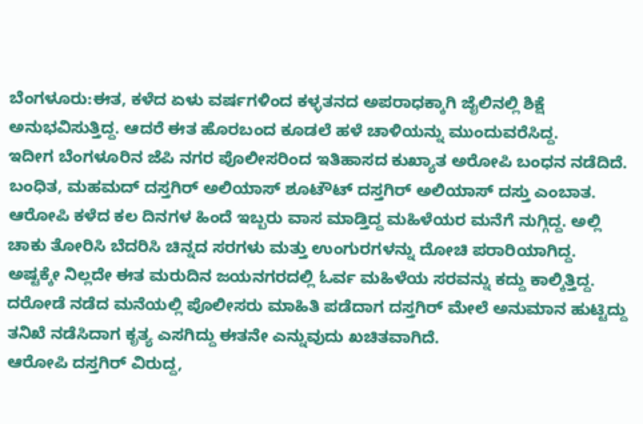ಬೆಂಗಳೂರು:ಈತ, ಕಳೆದ ಏಳು ವರ್ಷಗಳಿಂದ ಕಳ್ಳತನದ ಅಪರಾಧಕ್ಕಾಗಿ ಜೈಲಿನಲ್ಲಿ ಶಿಕ್ಷೆ ಅನುಭವಿಸುತ್ತಿದ್ದ. ಆದರೆ ಈತ ಹೊರಬಂದ ಕೂಡಲೆ ಹಳೆ ಚಾಳಿಯನ್ನು ಮುಂದುವರೆಸಿದ್ದ.
ಇದೀಗ ಬೆಂಗಳೂರಿನ ಜೆಪಿ ನಗರ ಪೊಲೀಸರಿಂದ ಇತಿಹಾಸದ ಕುಖ್ಯಾತ ಅರೋಪಿ ಬಂಧನ ನಡೆದಿದೆ.  ಬಂಧಿತ, ಮಹಮದ್ ದಸ್ತಗಿರ್ ಅಲಿಯಾಸ್ ಶೂಟೌಟ್ ದಸ್ತಗಿರ್ ಅಲಿಯಾಸ್ ದಸ್ತು ಎಂಬಾತ. ಆರೋಪಿ ಕಳೆದ ಕಲ ದಿನಗಳ ಹಿಂದೆ ಇಬ್ಬರು ವಾಸ ಮಾಡ್ತಿದ್ದ ಮಹಿಳೆಯರ ಮನೆಗೆ ನುಗ್ಗಿದ್ದ. ಅಲ್ಲಿ ಚಾಕು ತೋರಿಸಿ ಬೆದರಿಸಿ ಚಿನ್ನದ ಸರಗಳು ಮತ್ತು ಉಂಗುರಗಳನ್ನು ದೋಚಿ ಪರಾರಿಯಾಗಿದ್ದ.
ಅಷ್ಟಕ್ಕೇ ನಿಲ್ಲದೇ ಈತ ಮರುದಿನ ಜಯನಗರದಲ್ಲಿ ಓರ್ವ ಮಹಿಳೆಯ ಸರವನ್ನು ಕದ್ದು ಕಾಲ್ಕಿತ್ತಿದ್ದ.  ದರೋಡೆ ನಡೆದ ಮನೆಯಲ್ಲಿ ಪೊಲೀಸರು ಮಾಹಿತಿ ಪಡೆದಾಗ ದಸ್ತಗಿರ್‍ ಮೇಲೆ ಅನುಮಾನ ಹುಟ್ಟಿದ್ದು ತನಿಖೆ ನಡೆಸಿದಾಗ ಕೃತ್ಯ ಎಸಗಿದ್ದು ಈತನೇ ಎನ್ನುವುದು ಖಚಿತವಾಗಿದೆ.
ಆರೋಪಿ ದಸ್ತಗಿರ್‍ ವಿರುದ್ದ,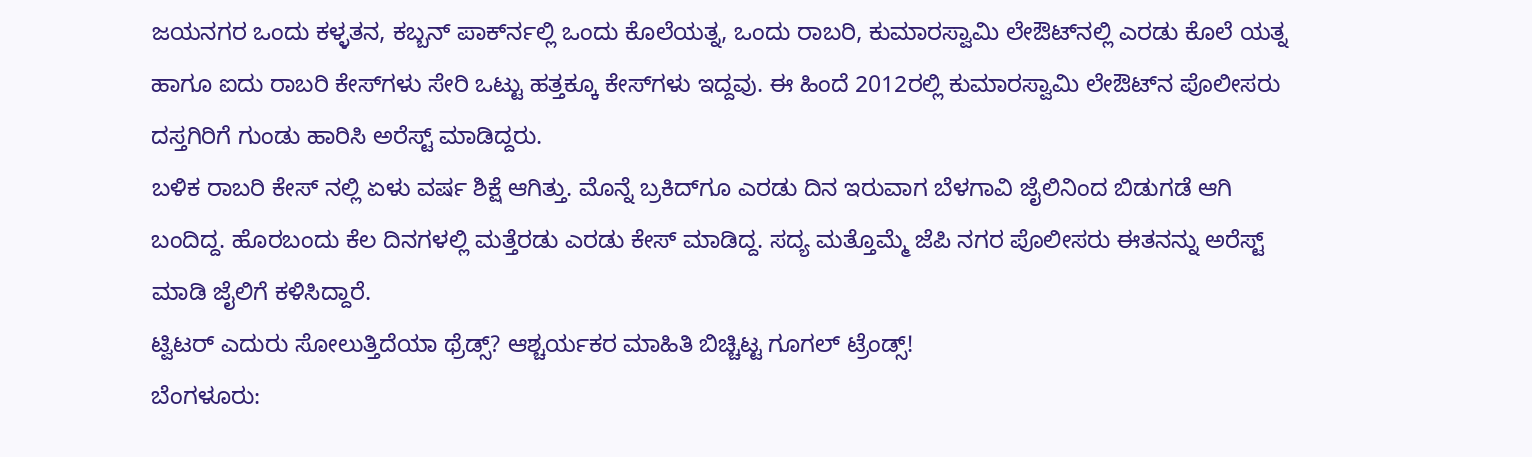ಜಯನಗರ ಒಂದು ಕಳ್ಳತನ, ಕಬ್ಬನ್ ಪಾರ್ಕ್‍ನಲ್ಲಿ ಒಂದು ಕೊಲೆಯತ್ನ, ಒಂದು ರಾಬರಿ, ಕುಮಾರಸ್ವಾಮಿ ಲೇಔಟ್‍ನಲ್ಲಿ ಎರಡು ಕೊಲೆ ಯತ್ನ ಹಾಗೂ ಐದು ರಾಬರಿ ಕೇಸ್‍ಗಳು ಸೇರಿ ಒಟ್ಟು ಹತ್ತಕ್ಕೂ ಕೇಸ್‍ಗಳು ಇದ್ದವು. ಈ ಹಿಂದೆ 2012ರಲ್ಲಿ ಕುಮಾರಸ್ವಾಮಿ ಲೇಔಟ್‍ನ ಪೊಲೀಸರು ದಸ್ತಗಿರಿಗೆ ಗುಂಡು ಹಾರಿಸಿ ಅರೆಸ್ಟ್ ಮಾಡಿದ್ದರು.
ಬಳಿಕ ರಾಬರಿ ಕೇಸ್ ನಲ್ಲಿ ಏಳು ವರ್ಷ ಶಿಕ್ಷೆ ಆಗಿತ್ತು. ಮೊನ್ನೆ ಬ್ರಕಿದ್‍ಗೂ ಎರಡು ದಿನ ಇರುವಾಗ ಬೆಳಗಾವಿ ಜೈಲಿನಿಂದ ಬಿಡುಗಡೆ ಆಗಿ ಬಂದಿದ್ದ. ಹೊರಬಂದು ಕೆಲ ದಿನಗಳಲ್ಲಿ ಮತ್ತೆರಡು ಎರಡು ಕೇಸ್ ಮಾಡಿದ್ದ. ಸದ್ಯ ಮತ್ತೊಮ್ಮೆ ಜೆಪಿ ನಗರ ಪೊಲೀಸರು ಈತನನ್ನು ಅರೆಸ್ಟ್ ಮಾಡಿ ಜೈಲಿಗೆ ಕಳಿಸಿದ್ದಾರೆ.
ಟ್ವಿಟರ್ ಎದುರು ಸೋಲುತ್ತಿದೆಯಾ ಥ್ರೆಡ್ಸ್? ಆಶ್ಚರ್ಯಕರ ಮಾಹಿತಿ ಬಿಚ್ಚಿಟ್ಟ ಗೂಗಲ್ ಟ್ರೆಂಡ್ಸ್!
ಬೆಂಗಳೂರು: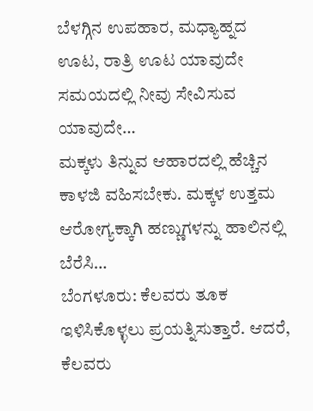ಬೆಳಗ್ಗಿನ ಉಪಹಾರ, ಮಧ್ಯಾಹ್ನದ ಊಟ, ರಾತ್ರಿ ಊಟ ಯಾವುದೇ ಸಮಯದಲ್ಲಿ ನೀವು ಸೇವಿಸುವ ಯಾವುದೇ…
ಮಕ್ಕಳು ತಿನ್ನುವ ಆಹಾರದಲ್ಲಿ ಹೆಚ್ಚಿನ ಕಾಳಜಿ ವಹಿಸಬೇಕು. ಮಕ್ಕಳ ಉತ್ತಮ ಆರೋಗ್ಯಕ್ಕಾಗಿ ಹಣ್ಣುಗಳನ್ನು ಹಾಲಿನಲ್ಲಿ ಬೆರೆಸಿ…
ಬೆಂಗಳೂರು: ಕೆಲವರು ತೂಕ ಇಳಿಸಿಕೊಳ್ಳಲು ಪ್ರಯತ್ನಿಸುತ್ತಾರೆ. ಆದರೆ, ಕೆಲವರು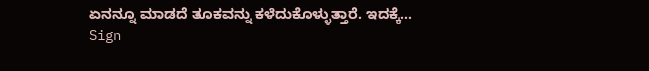ಏನನ್ನೂ ಮಾಡದೆ ತೂಕವನ್ನು ಕಳೆದುಕೊಳ್ಳುತ್ತಾರೆ. ಇದಕ್ಕೆ…
Sign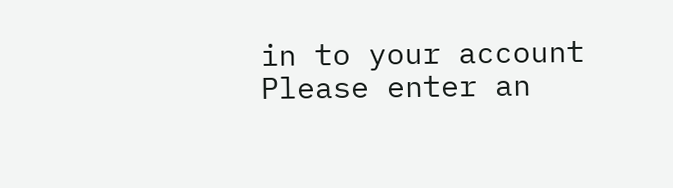in to your account
Please enter an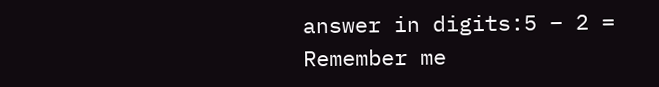answer in digits:5 − 2 =
Remember me